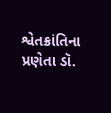શ્વેતક્રાંતિના પ્રણેતા ડૉ.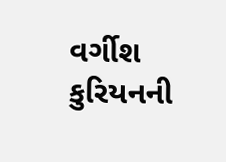વર્ગીશ કુરિયનની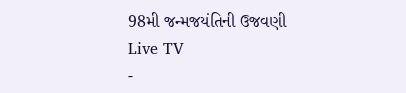98મી જન્મજયંતિની ઉજવણી
Live TV
-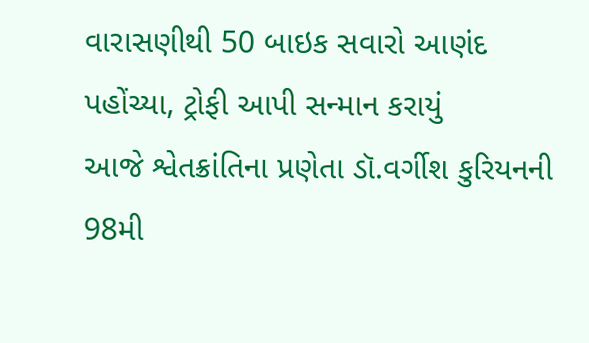વારાસણીથી 50 બાઇક સવારો આણંદ પહોંચ્યા, ટ્રોફી આપી સન્માન કરાયું
આજે શ્વેતક્રાંતિના પ્રણેતા ડૉ.વર્ગીશ કુરિયનની 98મી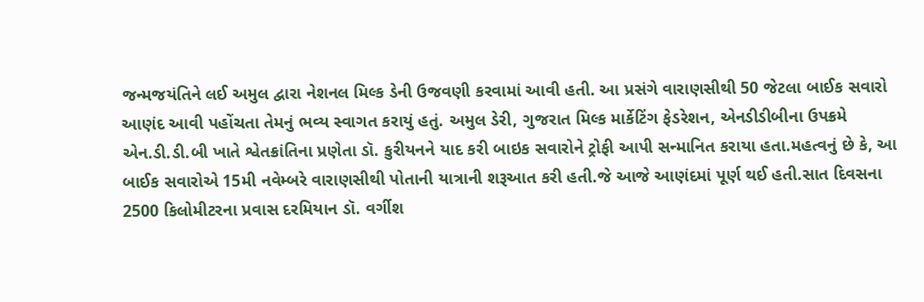જન્મજયંતિને લઈ અમુલ દ્વારા નેશનલ મિલ્ક ડેની ઉજવણી કરવામાં આવી હતી. આ પ્રસંગે વારાણસીથી 50 જેટલા બાઈક સવારો આણંદ આવી પહોંચતા તેમનું ભવ્ય સ્વાગત કરાયું હતું. અમુલ ડેરી, ગુજરાત મિલ્ક માર્કેટિંગ ફેડરેશન, એનડીડીબીના ઉપક્રમે એન.ડી.ડી.બી ખાતે શ્વેતક્રાંતિના પ્રણેતા ડૉ. કુરીયનને યાદ કરી બાઇક સવારોને ટ્રોફી આપી સન્માનિત કરાયા હતા.મહત્વનું છે કે, આ બાઈક સવારોએ 15મી નવેમ્બરે વારાણસીથી પોતાની યાત્રાની શરૂઆત કરી હતી.જે આજે આણંદમાં પૂર્ણ થઈ હતી.સાત દિવસના 2500 કિલોમીટરના પ્રવાસ દરમિયાન ડૉ. વર્ગીશ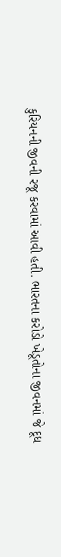કુરિયનની જીવની રજૂ કરવામાં આવી હતી. ભારતના કરોડો ખેડૂતોના જીવનમાં જે દૂધ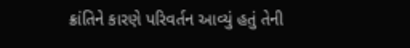ક્રાંતિને કારણે પરિવર્તન આવ્યું હતું તેની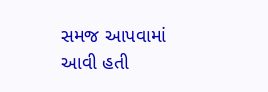સમજ આપવામાં આવી હતી